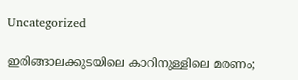Uncategorized

ഇരിങ്ങാലക്കുടയിലെ കാറിനുള്ളിലെ മരണം;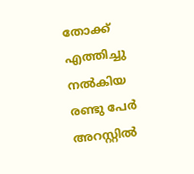തോക്ക് എത്തിച്ചു നല്‍കിയ രണ്ടു പേർ അറസ്റ്റിൽ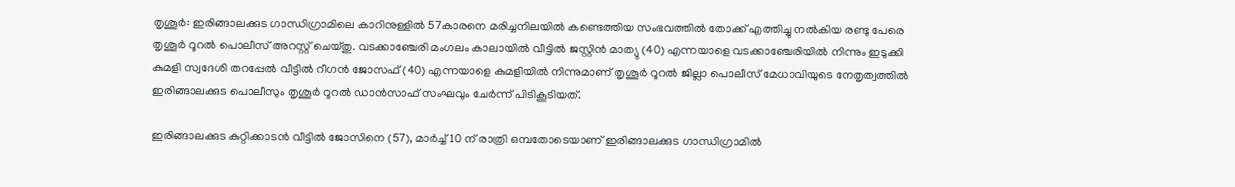തൃശൂര്‍: ഇരിങ്ങാലക്കുട ഗാന്ധിഗ്രാമിലെ കാറിനുള്ളിൽ 57കാരനെ മരിച്ചനിലയിൽ കണ്ടെത്തിയ സംഭവത്തില്‍ തോക്ക് എത്തിച്ചു നല്‍കിയ രണ്ടു പേരെ തൃശൂര്‍ റൂറല്‍ പൊലീസ് അറസ്റ്റ് ചെയ്തു. വടക്കാഞ്ചേരി മംഗലം കാലായില്‍ വീട്ടില്‍ ജസ്റ്റിന്‍ മാത്യു (40) എന്നയാളെ വടക്കാഞ്ചേരിയില്‍ നിന്നും ഇടുക്കി കുമളി സ്വദേശി തറപ്പേല്‍ വീട്ടില്‍ റീഗന്‍ ജോസഫ് (40) എന്നയാളെ കുമളിയില്‍ നിന്നുമാണ് തൃശൂര്‍ റൂറല്‍ ജില്ലാ പൊലീസ് മേധാവിയുടെ നേതൃത്വത്തില്‍ ഇരിങ്ങാലക്കുട പൊലീസും തൃശൂര്‍ റൂറല്‍ ഡാന്‍സാഫ് സംഘവും ചേര്‍ന്ന് പിടികൂടിയത്.

ഇരിങ്ങാലക്കുട കുറ്റിക്കാടന്‍ വീട്ടില്‍ ജോസിനെ (57), മാര്‍ച്ച് 10 ന് രാത്രി ഒമ്പതോടെയാണ് ഇരിങ്ങാലക്കുട ഗാന്ധിഗ്രാമില്‍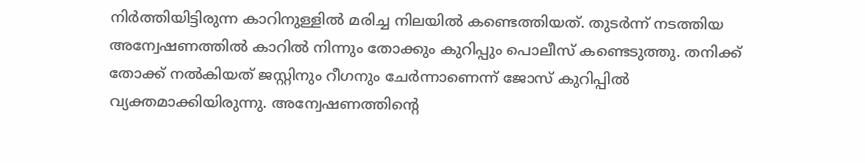നിര്‍ത്തിയിട്ടിരുന്ന കാറിനുള്ളില്‍ മരിച്ച നിലയില്‍ കണ്ടെത്തിയത്. തുടര്‍ന്ന് നടത്തിയ അന്വേഷണത്തില്‍ കാറില്‍ നിന്നും തോക്കും കുറിപ്പും പൊലീസ് കണ്ടെടുത്തു. തനിക്ക് തോക്ക് നല്‍കിയത് ജസ്റ്റിനും റീഗനും ചേര്‍ന്നാണെന്ന് ജോസ് കുറിപ്പില്‍ വ്യക്തമാക്കിയിരുന്നു. അന്വേഷണത്തിന്റെ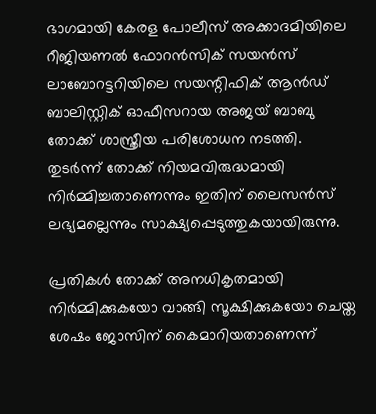ഭാഗമായി കേരള പോലീസ് അക്കാദമിയിലെ റീജിയണല്‍ ഫോറന്‍സിക് സയന്‍സ് ലാബോറട്ടറിയിലെ സയന്റിഫിക് ആന്‍ഡ് ബാലിസ്റ്റിക് ഓഫീസറായ അജയ് ബാബു തോക്ക് ശാസ്ത്രീയ പരിശോധന നടത്തി. തുടർന്ന് തോക്ക് നിയമവിരുദ്ധമായി നിര്‍മ്മിച്ചതാണെന്നും ഇതിന് ലൈസന്‍സ് ലഭ്യമല്ലെന്നും സാക്ഷ്യപ്പെടുത്തുകയായിരുന്നു.

പ്രതികള്‍ തോക്ക് അനധികൃതമായി നിര്‍മ്മിക്കുകയോ വാങ്ങി സൂക്ഷിക്കുകയോ ചെയ്ത ശേഷം ജോസിന് കൈമാറിയതാണെന്ന്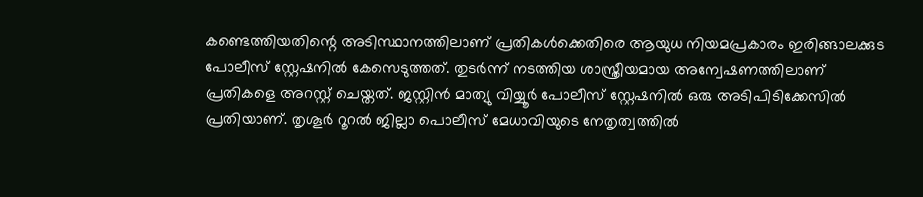കണ്ടെത്തിയതിന്റെ അടിസ്ഥാനത്തിലാണ് പ്രതികള്‍ക്കെതിരെ ആയുധ നിയമപ്രകാരം ഇരിങ്ങാലക്കുട പോലീസ് സ്റ്റേഷനില്‍ കേസെടുത്തത്. തുടര്‍ന്ന് നടത്തിയ ശാസ്ത്രീയമായ അന്വേഷണത്തിലാണ് പ്രതികളെ അറസ്റ്റ് ചെയ്തത്. ജസ്റ്റിന്‍ മാത്യു വിയ്യൂര്‍ പോലീസ് സ്റ്റേഷനില്‍ ഒരു അടിപിടിക്കേസില്‍ പ്രതിയാണ്. തൃശൂര്‍ റൂറല്‍ ജില്ലാ പൊലീസ് മേധാവിയുടെ നേതൃത്വത്തില്‍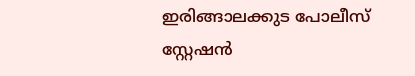ഇരിങ്ങാലക്കുട പോലീസ് സ്റ്റേഷന്‍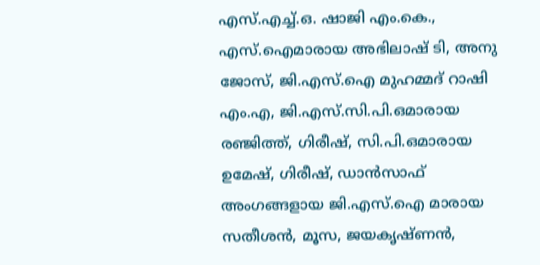എസ്.എച്ച്.ഒ. ഷാജി എം.കെ., എസ്.ഐമാരായ അഭിലാഷ് ടി, അനു ജോസ്, ജി.എസ്.ഐ മുഹമ്മദ് റാഷി എം.എ, ജി.എസ്.സി.പി.ഒമാരായ രഞ്ജിത്ത്, ഗിരീഷ്, സി.പി.ഒമാരായ ഉമേഷ്, ഗിരീഷ്, ഡാന്‍സാഫ് അംഗങ്ങളായ ജി.എസ്.ഐ മാരായ സതീശന്‍, മൂസ, ജയകൃഷ്ണന്‍,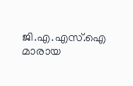ജി.എ.എസ്.ഐ മാരായ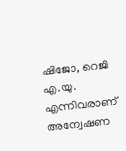ഷിജോ, റെജി എ.യു. എന്നിവരാണ് അന്വേഷണ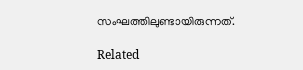സംഘത്തിലുണ്ടായിരുന്നത്.

Related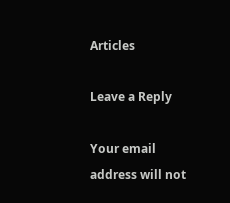Articles

Leave a Reply

Your email address will not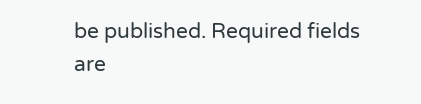be published. Required fields are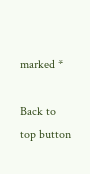marked *

Back to top button